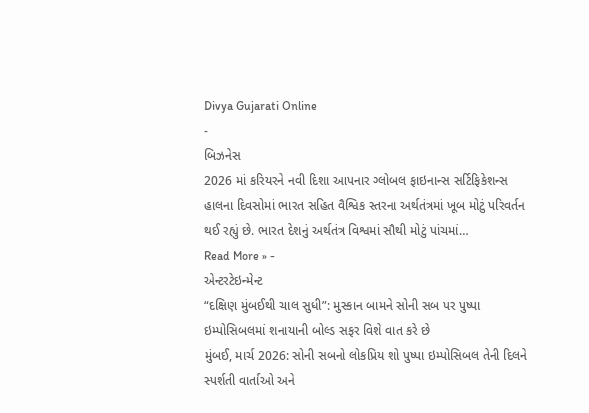Divya Gujarati Online
-
બિઝનેસ
2026 માં કરિયરને નવી દિશા આપનાર ગ્લોબલ ફાઇનાન્સ સર્ટિફિકેશન્સ
હાલના દિવસોમાં ભારત સહિત વૈશ્વિક સ્તરના અર્થતંત્રમાં ખૂબ મોટું પરિવર્તન થઈ રહ્યું છે. ભારત દેશનું અર્થતંત્ર વિશ્વમાં સૌથી મોટું પાંચમાં…
Read More » -
એન્ટરટેઇન્મેન્ટ
“દક્ષિણ મુંબઈથી ચાલ સુધી”: મુસ્કાન બામને સોની સબ પર પુષ્પા ઇમ્પોસિબલમાં શનાયાની બોલ્ડ સફર વિશે વાત કરે છે
મુંબઈ, માર્ચ 2026: સોની સબનો લોકપ્રિય શો પુષ્પા ઇમ્પોસિબલ તેની દિલને સ્પર્શતી વાર્તાઓ અને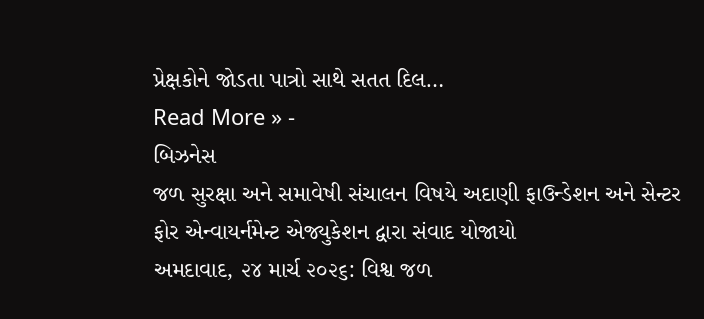પ્રેક્ષકોને જોડતા પાત્રો સાથે સતત દિલ…
Read More » -
બિઝનેસ
જળ સુરક્ષા અને સમાવેષી સંચાલન વિષયે અદાણી ફાઉન્ડેશન અને સેન્ટર ફોર એન્વાયર્નમેન્ટ એજ્યુકેશન દ્વારા સંવાદ યોજાયો
અમદાવાદ, ૨૪ માર્ચ ૨૦૨૬: વિશ્વ જળ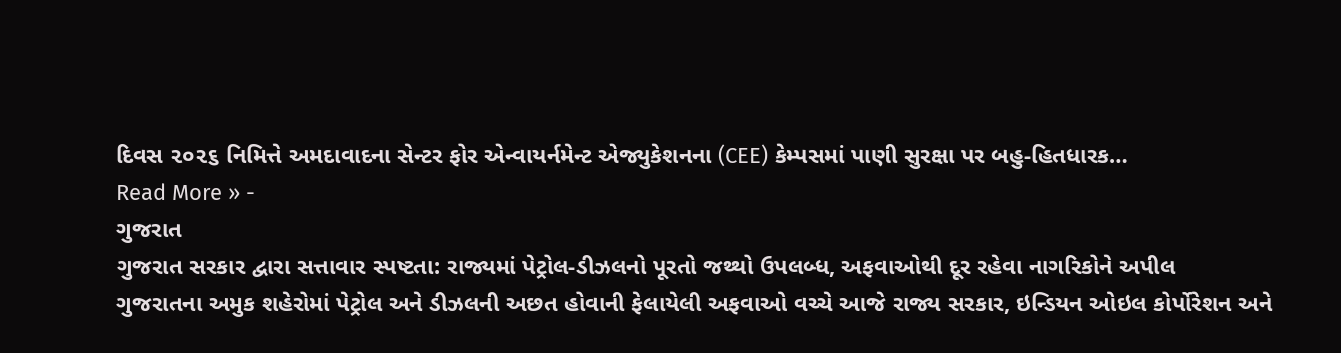દિવસ ૨૦૨૬ નિમિત્તે અમદાવાદના સેન્ટર ફોર એન્વાયર્નમેન્ટ એજ્યુકેશનના (CEE) કેમ્પસમાં પાણી સુરક્ષા પર બહુ-હિતધારક…
Read More » -
ગુજરાત
ગુજરાત સરકાર દ્વારા સત્તાવાર સ્પષ્ટતા: રાજ્યમાં પેટ્રોલ-ડીઝલનો પૂરતો જથ્થો ઉપલબ્ધ, અફવાઓથી દૂર રહેવા નાગરિકોને અપીલ
ગુજરાતના અમુક શહેરોમાં પેટ્રોલ અને ડીઝલની અછત હોવાની ફેલાયેલી અફવાઓ વચ્ચે આજે રાજ્ય સરકાર, ઇન્ડિયન ઓઇલ કોર્પોરેશન અને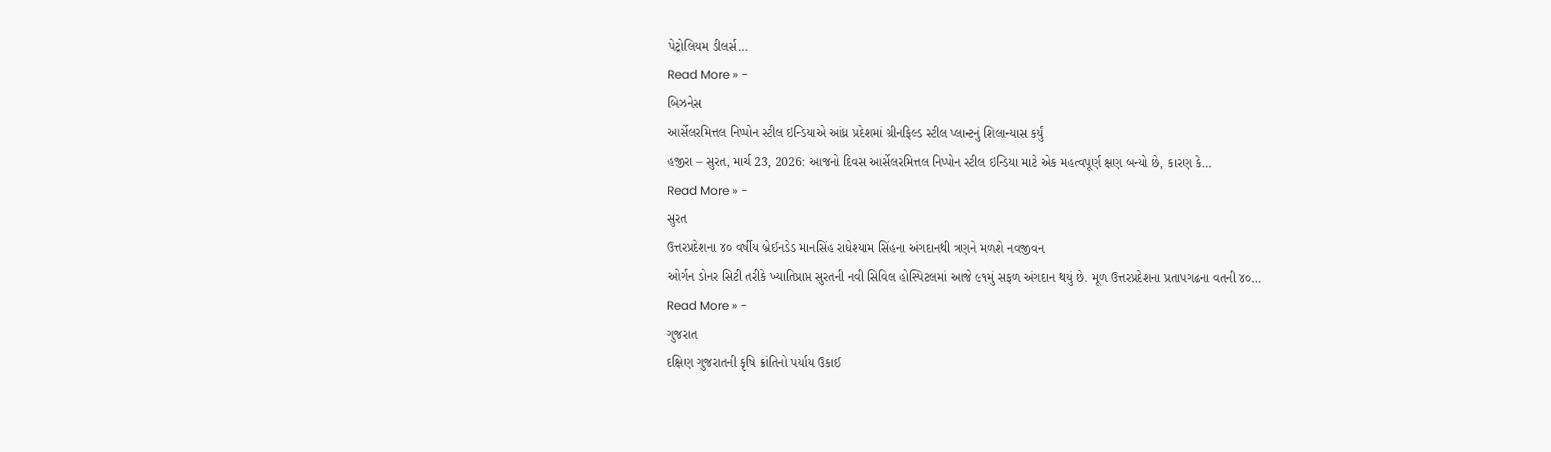પેટ્રોલિયમ ડીલર્સ…
Read More » -
બિઝનેસ
આર્સેલરમિત્તલ નિપ્પોન સ્ટીલ ઇન્ડિયાએ આંધ્ર પ્રદેશમાં ગ્રીનફિલ્ડ સ્ટીલ પ્લાન્ટનું શિલાન્યાસ કર્યું
હજીરા – સુરત, માર્ચ 23, 2026: આજનો દિવસ આર્સેલરમિત્તલ નિપ્પોન સ્ટીલ ઇન્ડિયા માટે એક મહત્વપૂર્ણ ક્ષણ બન્યો છે, કારણ કે…
Read More » -
સુરત
ઉત્તરપ્રદેશના ૪૦ વર્ષીય બ્રેઈનડેડ માનસિંહ રાધેશ્યામ સિંહના અંગદાનથી ત્રણને મળશે નવજીવન
ઓર્ગન ડોનર સિટી તરીકે ખ્યાતિપ્રાપ્ત સુરતની નવી સિવિલ હોસ્પિટલમાં આજે ૯૧મું સફળ અંગદાન થયું છે. મૂળ ઉત્તરપ્રદેશના પ્રતાપગઢના વતની ૪૦…
Read More » -
ગુજરાત
દક્ષિણ ગુજરાતની કૃષિ ક્રાંતિનો પર્યાય ઉકાઈ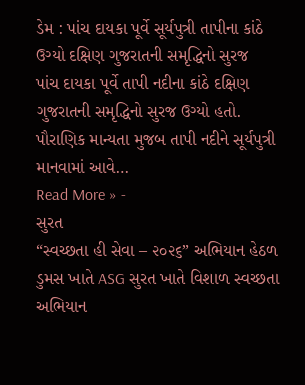ડેમ : પાંચ દાયકા પૂર્વે સૂર્યપુત્રી તાપીના કાંઠે ઉગ્યો દક્ષિણ ગુજરાતની સમૃદ્ધિનો સુરજ
પાંચ દાયકા પૂર્વે તાપી નદીના કાંઠે દક્ષિણ ગુજરાતની સમૃદ્ધિનો સુરજ ઉગ્યો હતો. પૌરાણિક માન્યતા મુજબ તાપી નદીને સૂર્યપુત્રી માનવામાં આવે…
Read More » -
સુરત
“સ્વચ્છતા હી સેવા – ૨૦૨૬” અભિયાન હેઠળ ડુમસ ખાતે ASG સુરત ખાતે વિશાળ સ્વચ્છતા અભિયાન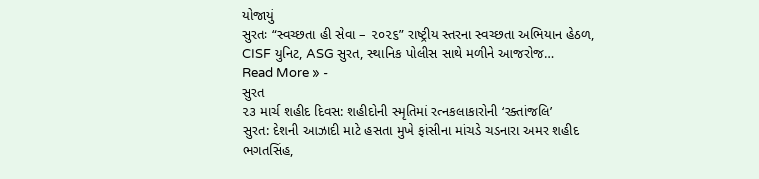યોજાયું
સુરતઃ “સ્વચ્છતા હી સેવા – ૨૦૨૬” રાષ્ટ્રીય સ્તરના સ્વચ્છતા અભિયાન હેઠળ, CISF યુનિટ, ASG સુરત, સ્થાનિક પોલીસ સાથે મળીને આજરોજ…
Read More » -
સુરત
૨૩ માર્ચ શહીદ દિવસ: શહીદોની સ્મૃતિમાં રત્નકલાકારોની ‘રક્તાંજલિ’
સુરત: દેશની આઝાદી માટે હસતા મુખે ફાંસીના માંચડે ચડનારા અમર શહીદ ભગતસિંહ,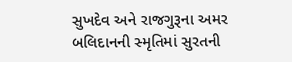સુખદેવ અને રાજગુરૂના અમર બલિદાનની સ્મૃતિમાં સુરતની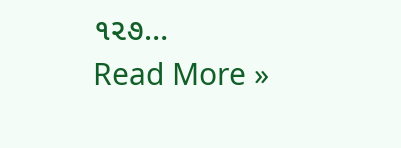૧૨૭…
Read More »